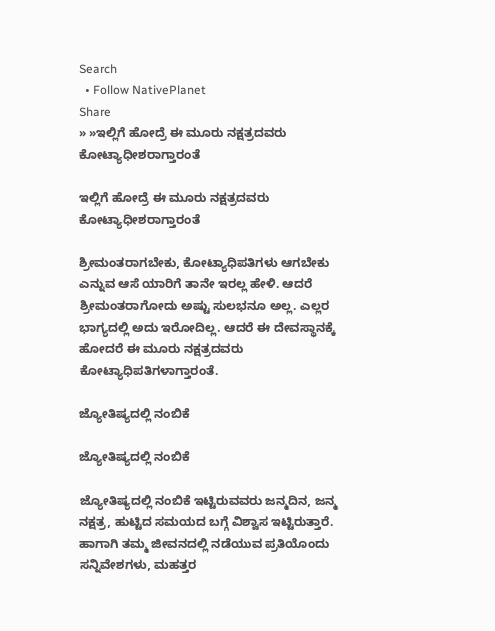Search
  • Follow NativePlanet
Share
» »ಇಲ್ಲಿಗೆ ಹೋದ್ರೆ ಈ ಮೂರು ನಕ್ಷತ್ರದವರು ಕೋಟ್ಯಾಧೀಶರಾಗ್ತಾರಂತೆ

ಇಲ್ಲಿಗೆ ಹೋದ್ರೆ ಈ ಮೂರು ನಕ್ಷತ್ರದವರು ಕೋಟ್ಯಾಧೀಶರಾಗ್ತಾರಂತೆ

ಶ್ರೀಮಂತರಾಗಬೇಕು, ಕೋಟ್ಯಾಧಿಪತಿಗಳು ಆಗಬೇಕು ಎನ್ನುವ ಆಸೆ ಯಾರಿಗೆ ತಾನೇ ಇರಲ್ಲ ಹೇಳಿ. ಆದರೆ ಶ್ರೀಮಂತರಾಗೋದು ಅಷ್ಟು ಸುಲಭನೂ ಅಲ್ಲ. ಎಲ್ಲರ ಭಾಗ್ಯದಲ್ಲಿ ಅದು ಇರೋದಿಲ್ಲ. ಆದರೆ ಈ ದೇವಸ್ಥಾನಕ್ಕೆ ಹೋದರೆ ಈ ಮೂರು ನಕ್ಷತ್ರದವರು ಕೋಟ್ಯಾಧಿಪತಿಗಳಾಗ್ತಾರಂತೆ.

ಜ್ಯೋತಿಷ್ಯದಲ್ಲಿ ನಂಬಿಕೆ

ಜ್ಯೋತಿಷ್ಯದಲ್ಲಿ ನಂಬಿಕೆ

ಜ್ಯೋತಿಷ್ಯದಲ್ಲಿ ನಂಬಿಕೆ ಇಟ್ಟಿರುವವರು ಜನ್ಮದಿನ, ಜನ್ಮ ನಕ್ಷತ್ರ, ಹುಟ್ಟಿದ ಸಮಯದ ಬಗ್ಗೆ ವಿಶ್ವಾಸ ಇಟ್ಟಿರುತ್ತಾರೆ. ಹಾಗಾಗಿ ತಮ್ಮ ಜೀವನದಲ್ಲಿ ನಡೆಯುವ ಪ್ರತಿಯೊಂದು ಸನ್ನಿವೇಶಗಳು, ಮಹತ್ತರ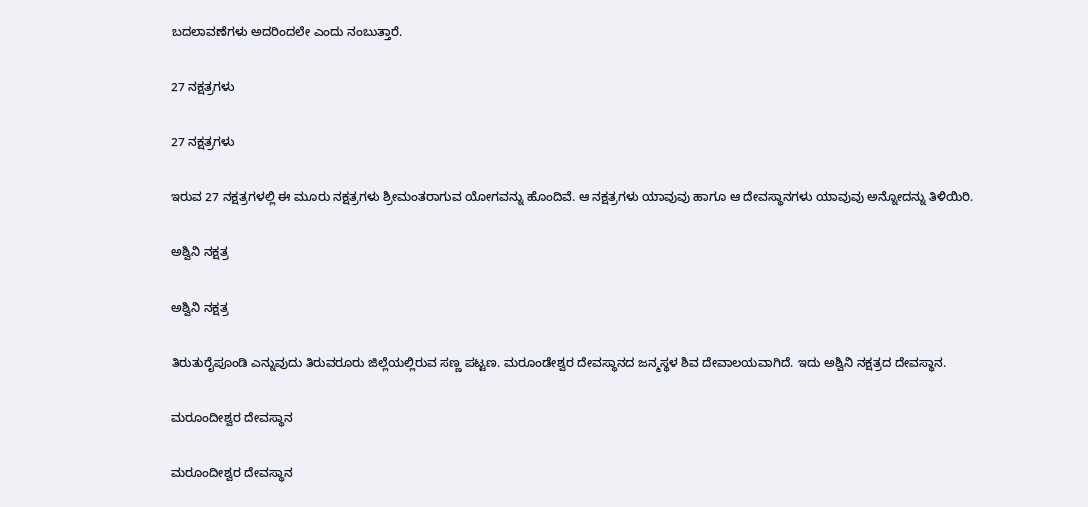ಬದಲಾವಣೆಗಳು ಅದರಿಂದಲೇ ಎಂದು ನಂಬುತ್ತಾರೆ.

27 ನಕ್ಷತ್ರಗಳು

27 ನಕ್ಷತ್ರಗಳು

ಇರುವ 27 ನಕ್ಷತ್ರಗಳಲ್ಲಿ ಈ ಮೂರು ನಕ್ಷತ್ರಗಳು ಶ್ರೀಮಂತರಾಗುವ ಯೋಗವನ್ನು ಹೊಂದಿವೆ. ಆ ನಕ್ಷತ್ರಗಳು ಯಾವುವು ಹಾಗೂ ಆ ದೇವಸ್ಥಾನಗಳು ಯಾವುವು ಅನ್ನೋದನ್ನು ತಿಳಿಯಿರಿ.

ಅಶ್ವಿನಿ ನಕ್ಷತ್ರ

ಅಶ್ವಿನಿ ನಕ್ಷತ್ರ

ತಿರುತುರೈಪೂಂಡಿ ಎನ್ನುವುದು ತಿರುವರೂರು ಜಿಲ್ಲೆಯಲ್ಲಿರುವ ಸಣ್ಣ ಪಟ್ಟಣ. ಮರೂಂಡೇಶ್ವರ ದೇವಸ್ಥಾನದ ಜನ್ಮಸ್ಥಳ ಶಿವ ದೇವಾಲಯವಾಗಿದೆ. ಇದು ಅಶ್ವಿನಿ ನಕ್ಷತ್ರದ ದೇವಸ್ಥಾನ.

ಮರೂಂದೀಶ್ವರ ದೇವಸ್ಥಾನ

ಮರೂಂದೀಶ್ವರ ದೇವಸ್ಥಾನ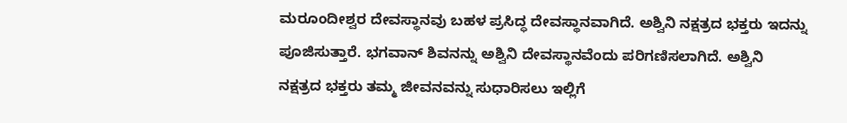ಮರೂಂದೀಶ್ವರ ದೇವಸ್ಥಾನವು ಬಹಳ ಪ್ರಸಿದ್ಧ ದೇವಸ್ಥಾನವಾಗಿದೆ. ಅಶ್ವಿನಿ ನಕ್ಷತ್ರದ ಭಕ್ತರು ಇದನ್ನು ಪೂಜಿಸುತ್ತಾರೆ. ಭಗವಾನ್ ಶಿವನನ್ನು ಅಶ್ವಿನಿ ದೇವಸ್ಥಾನವೆಂದು ಪರಿಗಣಿಸಲಾಗಿದೆ. ಅಶ್ವಿನಿ ನಕ್ಷತ್ರದ ಭಕ್ತರು ತಮ್ಮ ಜೀವನವನ್ನು ಸುಧಾರಿಸಲು ಇಲ್ಲಿಗೆ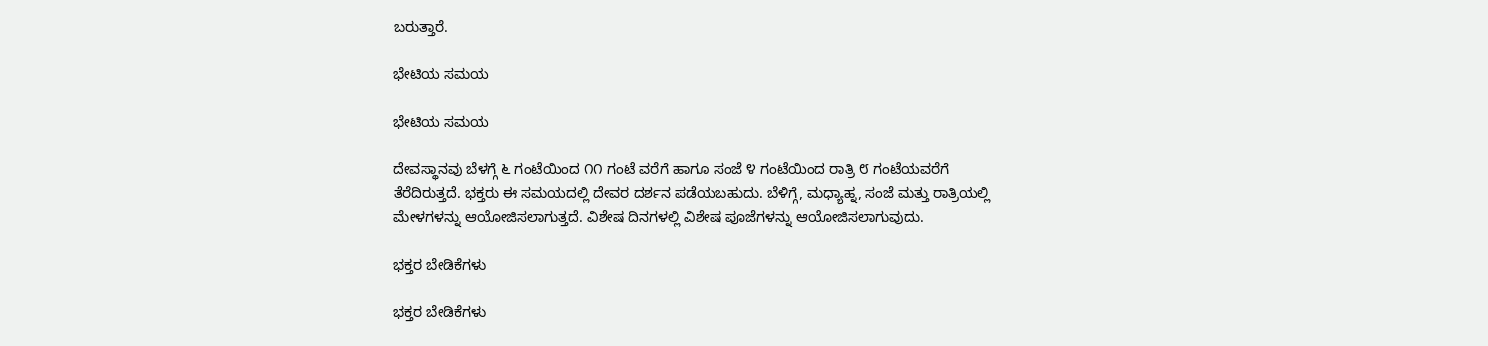ಬರುತ್ತಾರೆ.

ಭೇಟಿಯ ಸಮಯ

ಭೇಟಿಯ ಸಮಯ

ದೇವಸ್ಥಾನವು ಬೆಳಗ್ಗೆ ೬ ಗಂಟೆಯಿಂದ ೧೧ ಗಂಟೆ ವರೆಗೆ ಹಾಗೂ ಸಂಜೆ ೪ ಗಂಟೆಯಿಂದ ರಾತ್ರಿ ೮ ಗಂಟೆಯವರೆಗೆ ತೆರೆದಿರುತ್ತದೆ. ಭಕ್ತರು ಈ ಸಮಯದಲ್ಲಿ ದೇವರ ದರ್ಶನ ಪಡೆಯಬಹುದು. ಬೆಳಿಗ್ಗೆ, ಮಧ್ಯಾಹ್ನ, ಸಂಜೆ ಮತ್ತು ರಾತ್ರಿಯಲ್ಲಿ ಮೇಳಗಳನ್ನು ಆಯೋಜಿಸಲಾಗುತ್ತದೆ. ವಿಶೇಷ ದಿನಗಳಲ್ಲಿ ವಿಶೇಷ ಪೂಜೆಗಳನ್ನು ಆಯೋಜಿಸಲಾಗುವುದು.

ಭಕ್ತರ ಬೇಡಿಕೆಗಳು

ಭಕ್ತರ ಬೇಡಿಕೆಗಳು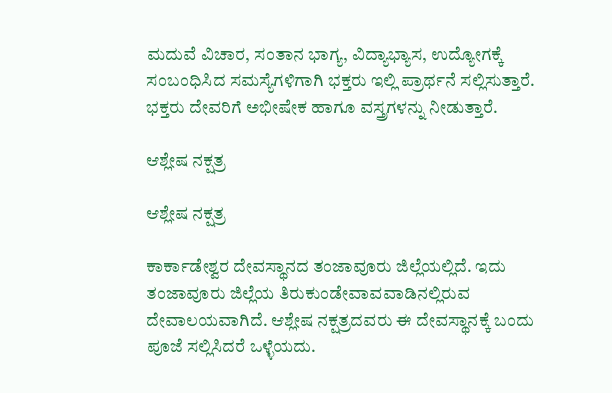ಮದುವೆ ವಿಚಾರ, ಸಂತಾನ ಭಾಗ್ಯ, ವಿದ್ಯಾಭ್ಯಾಸ, ಉದ್ಯೋಗಕ್ಕೆ ಸಂಬಂಧಿಸಿದ ಸಮಸ್ಯೆಗಳಿಗಾಗಿ ಭಕ್ತರು ಇಲ್ಲಿ ಪ್ರಾರ್ಥನೆ ಸಲ್ಲಿಸುತ್ತಾರೆ. ಭಕ್ತರು ದೇವರಿಗೆ ಅಭೀಷೇಕ ಹಾಗೂ ವಸ್ತ್ರಗಳನ್ನು ನೀಡುತ್ತಾರೆ.

ಆಶ್ಲೇಷ ನಕ್ಷತ್ರ

ಆಶ್ಲೇಷ ನಕ್ಷತ್ರ

ಕಾರ್ಕಾಡೇಶ್ವರ ದೇವಸ್ಥಾನದ ತಂಜಾವೂರು ಜಿಲ್ಲೆಯಲ್ಲಿದೆ. ಇದು ತಂಜಾವೂರು ಜಿಲ್ಲೆಯ ತಿರುಕುಂಡೇವಾವವಾಡಿನಲ್ಲಿರುವ ದೇವಾಲಯವಾಗಿದೆ. ಆಶ್ಲೇಷ ನಕ್ಷತ್ರದವರು ಈ ದೇವಸ್ಥಾನಕ್ಕೆ ಬಂದು ಪೂಜೆ ಸಲ್ಲಿಸಿದರೆ ಒಳ್ಳೆಯದು.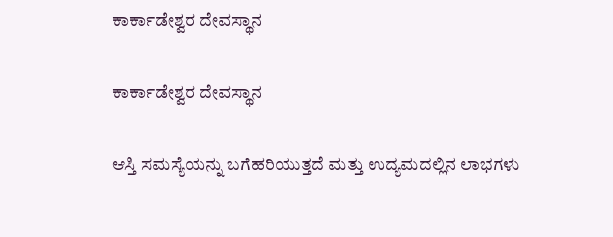ಕಾರ್ಕಾಡೇಶ್ವರ ದೇವಸ್ಥಾನ

ಕಾರ್ಕಾಡೇಶ್ವರ ದೇವಸ್ಥಾನ

ಆಸ್ತಿ ಸಮಸ್ಯೆಯನ್ನು ಬಗೆಹರಿಯುತ್ತದೆ ಮತ್ತು ಉದ್ಯಮದಲ್ಲಿನ ಲಾಭಗಳು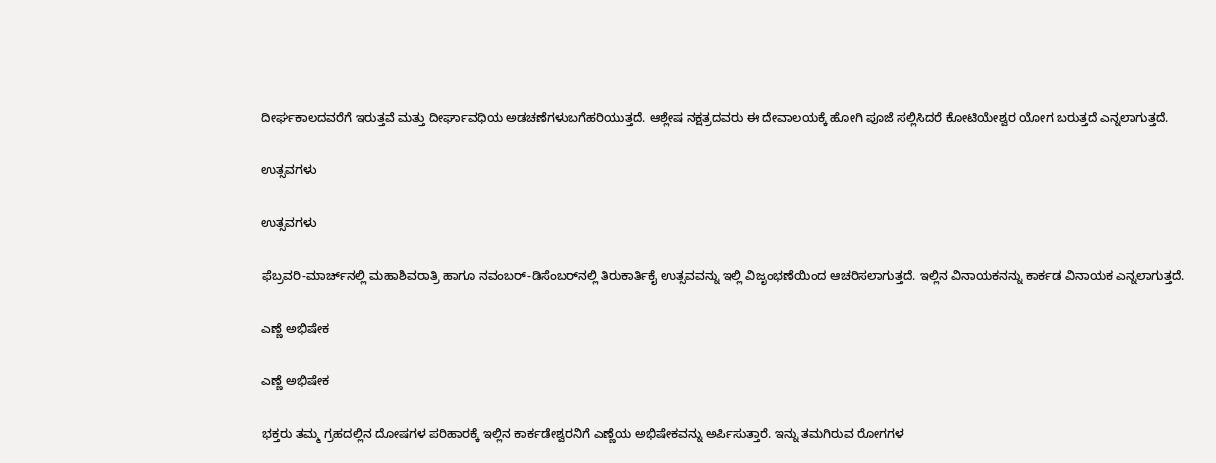ದೀರ್ಘಕಾಲದವರೆಗೆ ಇರುತ್ತವೆ ಮತ್ತು ದೀರ್ಘಾವಧಿಯ ಅಡಚಣೆಗಳುಬಗೆಹರಿಯುತ್ತದೆ. ಆಶ್ಲೇಷ ನಕ್ಷತ್ರದವರು ಈ ದೇವಾಲಯಕ್ಕೆ ಹೋಗಿ ಪೂಜೆ ಸಲ್ಲಿಸಿದರೆ ಕೋಟಿಯೇಶ್ವರ ಯೋಗ ಬರುತ್ತದೆ ಎನ್ನಲಾಗುತ್ತದೆ.

ಉತ್ಸವಗಳು

ಉತ್ಸವಗಳು

ಫೆಬ್ರವರಿ-ಮಾರ್ಚ್‌ನಲ್ಲಿ ಮಹಾಶಿವರಾತ್ರಿ ಹಾಗೂ ನವಂಬರ್-ಡಿಸೆಂಬರ್‌ನಲ್ಲಿ ತಿರುಕಾರ್ತಿಕೈ ಉತ್ಸವವನ್ನು ಇಲ್ಲಿ ವಿಜೃಂಭಣೆಯಿಂದ ಆಚರಿಸಲಾಗುತ್ತದೆ. ಇಲ್ಲಿನ ವಿನಾಯಕನನ್ನು ಕಾರ್ಕಡ ವಿನಾಯಕ ಎನ್ನಲಾಗುತ್ತದೆ.

ಎಣ್ಣೆ ಅಭಿಷೇಕ

ಎಣ್ಣೆ ಅಭಿಷೇಕ

ಭಕ್ತರು ತಮ್ಮ ಗ್ರಹದಲ್ಲಿನ ದೋಷಗಳ ಪರಿಹಾರಕ್ಕೆ ಇಲ್ಲಿನ ಕಾರ್ಕಡೇಶ್ವರನಿಗೆ ಎಣ್ಣೆಯ ಅಭಿಷೇಕವನ್ನು ಅರ್ಪಿಸುತ್ತಾರೆ. ಇನ್ನು ತಮಗಿರುವ ರೋಗಗಳ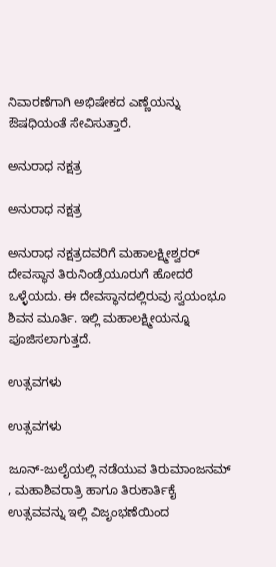ನಿವಾರಣೆಗಾಗಿ ಅಭಿಷೇಕದ ಎಣ್ಣೆಯನ್ನು ಔಷಧಿಯಂತೆ ಸೇವಿಸುತ್ತಾರೆ.

ಅನುರಾಧ ನಕ್ಷತ್ರ

ಅನುರಾಧ ನಕ್ಷತ್ರ

ಅನುರಾಧ ನಕ್ಷತ್ರದವರಿಗೆ ಮಹಾಲಕ್ಷ್ಮೀಶ್ವರರ್‌ ದೇವಸ್ಥಾನ ತಿರುನಿಂಡ್ರೆಯೂರುಗೆ ಹೋದರೆ ಒಳ್ಳೆಯದು. ಈ ದೇವಸ್ಥಾನದಲ್ಲಿರುವು ಸ್ವಯಂಭೂ ಶಿವನ ಮೂರ್ತಿ. ಇಲ್ಲಿ ಮಹಾಲಕ್ಷ್ಮೀಯನ್ನೂ ಪೂಜಿಸಲಾಗುತ್ತದೆ.

ಉತ್ಸವಗಳು

ಉತ್ಸವಗಳು

ಜೂನ್‌-ಜುಲೈಯಲ್ಲಿ ನಡೆಯುವ ತಿರುಮಾಂಜನಮ್ , ಮಹಾಶಿವರಾತ್ರಿ ಹಾಗೂ ತಿರುಕಾರ್ತಿಕೈ ಉತ್ಸವವನ್ನು ಇಲ್ಲಿ ವಿಜೃಂಭಣೆಯಿಂದ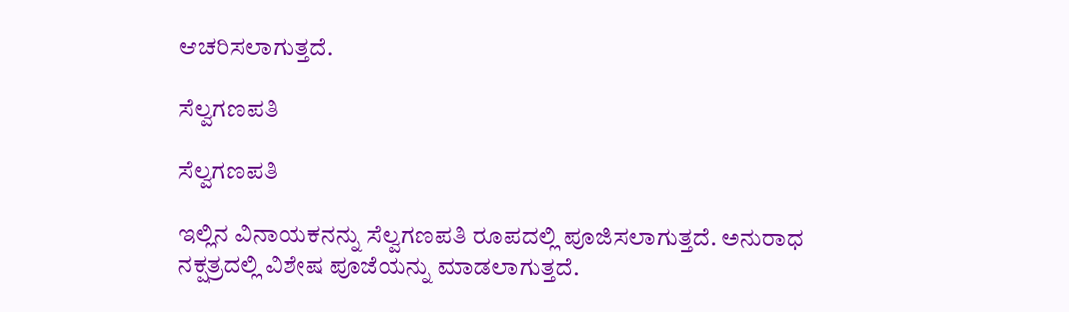ಆಚರಿಸಲಾಗುತ್ತದೆ.

ಸೆಲ್ವಗಣಪತಿ

ಸೆಲ್ವಗಣಪತಿ

ಇಲ್ಲಿನ ವಿನಾಯಕನನ್ನು ಸೆಲ್ವಗಣಪತಿ ರೂಪದಲ್ಲಿ ಪೂಜಿಸಲಾಗುತ್ತದೆ. ಅನುರಾಧ ನಕ್ಷತ್ರದಲ್ಲಿ ವಿಶೇಷ ಪೂಜೆಯನ್ನು ಮಾಡಲಾಗುತ್ತದೆ.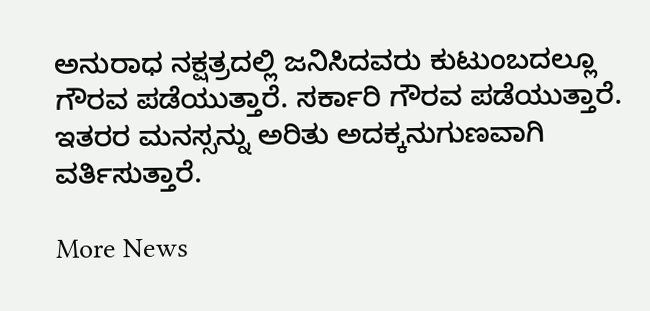ಅನುರಾಧ ನಕ್ಷತ್ರದಲ್ಲಿ ಜನಿಸಿದವರು ಕುಟುಂಬದಲ್ಲೂ ಗೌರವ ಪಡೆಯುತ್ತಾರೆ. ಸರ್ಕಾರಿ ಗೌರವ ಪಡೆಯುತ್ತಾರೆ. ಇತರರ ಮನಸ್ಸನ್ನು ಅರಿತು ಅದಕ್ಕನುಗುಣವಾಗಿ ವರ್ತಿಸುತ್ತಾರೆ.

More News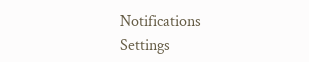Notifications
Settings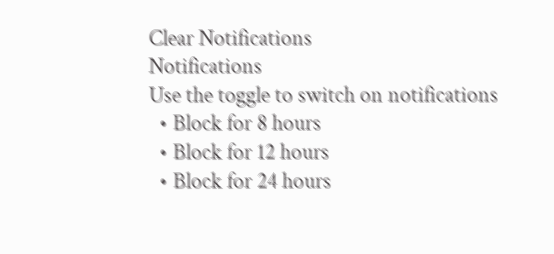Clear Notifications
Notifications
Use the toggle to switch on notifications
  • Block for 8 hours
  • Block for 12 hours
  • Block for 24 hours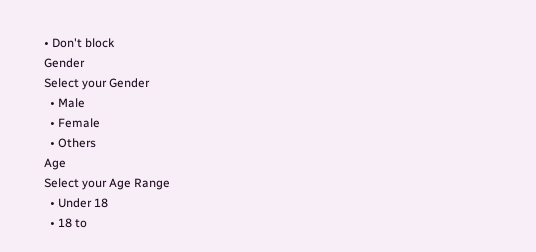• Don't block
Gender
Select your Gender
  • Male
  • Female
  • Others
Age
Select your Age Range
  • Under 18
  • 18 to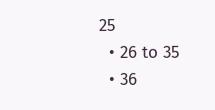25
  • 26 to 35
  • 36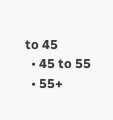to 45
  • 45 to 55
  • 55+